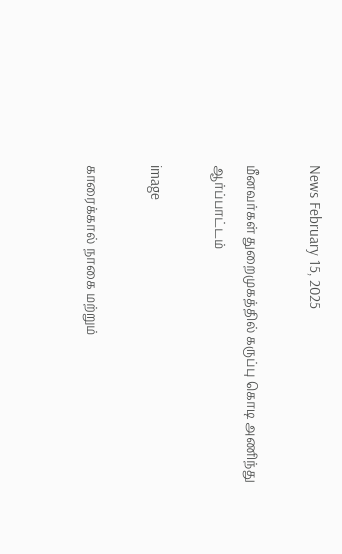News February 15, 2025

மீனவர்கள் துறைமுகத்தில் கருப்பு கொடி அணிந்து ஆர்ப்பாட்டம்

image

காரைக்கால் நாகை மற்றும்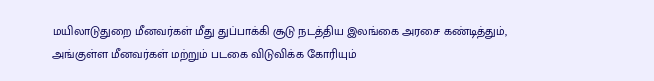மயிலாடுதுறை மீனவர்கள் மீது துப்பாக்கி சூடு நடத்திய இலங்கை அரசை கண்டித்தும், அங்குள்ள மீனவர்கள் மற்றும் படகை விடுவிக்க கோரியும்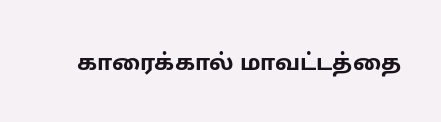காரைக்கால் மாவட்டத்தை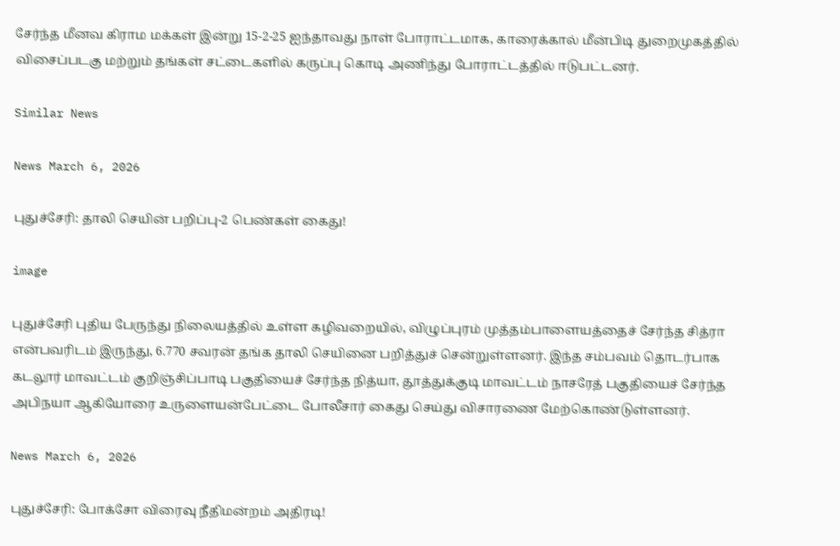சேர்ந்த மீனவ கிராம மக்கள் இன்று 15-2-25 ஐந்தாவது நாள் போராட்டமாக, காரைக்கால் மீன்பிடி துறைமுகத்தில் விசைப்படகு மற்றும் தங்கள் சட்டைகளில் கருப்பு கொடி அணிந்து போராட்டத்தில் ஈடுபட்டனர்.

Similar News

News March 6, 2026

புதுச்சேரி: தாலி செயின் பறிப்பு-2 பெண்கள் கைது!

image

புதுச்சேரி புதிய பேருந்து நிலையத்தில் உள்ள கழிவறையில், விழுப்புரம் முத்தம்பாளையத்தைச் சேர்ந்த சித்ரா என்பவரிடம் இருந்து, 6.770 சவரன் தங்க தாலி செயினை பறித்துச் சென்றுள்ளனர். இந்த சம்பவம் தொடர்பாக கடலூர் மாவட்டம் குறிஞ்சிப்பாடி பகுதியைச் சேர்ந்த நித்யா, தூத்துக்குடி மாவட்டம் நாசரேத் பகுதியைச் சேர்ந்த அபிநயா ஆகியோரை உருளையன்பேட்டை போலீசார் கைது செய்து விசாரணை மேற்கொண்டுள்ளனர்.

News March 6, 2026

புதுச்சேரி: போக்சோ விரைவு நீதிமன்றம் அதிரடி!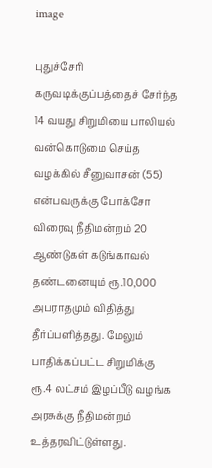image

புதுச்சேரி கருவடிக்குப்பத்தைச் சேர்ந்த 14 வயது சிறுமியை பாலியல் வன்கொடுமை செய்த வழக்கில் சீனுவாசன் (55) என்பவருக்கு போக்சோ விரைவு நீதிமன்றம் 20 ஆண்டுகள் கடுங்காவல் தண்டனையும் ரூ.10,000 அபராதமும் விதித்து தீர்ப்பளித்தது. மேலும் பாதிக்கப்பட்ட சிறுமிக்கு ரூ.4 லட்சம் இழப்பீடு வழங்க அரசுக்கு நீதிமன்றம் உத்தரவிட்டுள்ளது.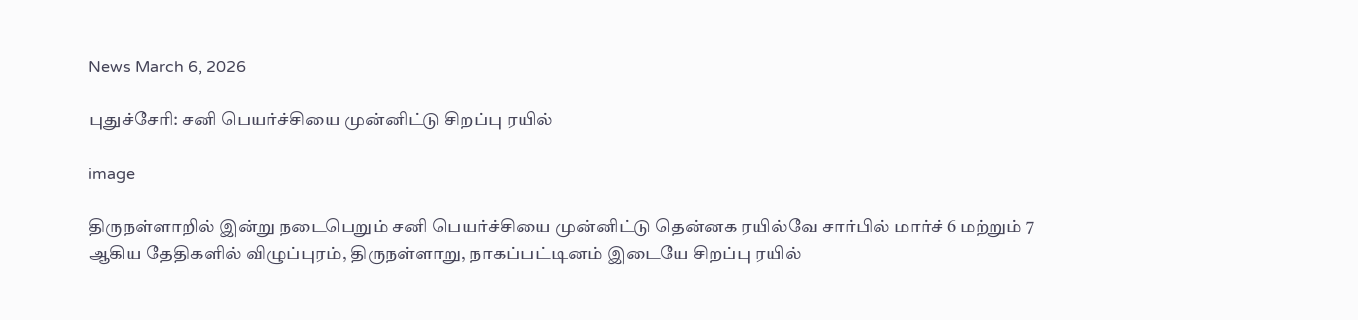News March 6, 2026

புதுச்சேரி: சனி பெயர்ச்சியை முன்னிட்டு சிறப்பு ரயில்

image

திருநள்ளாறில் இன்று நடைபெறும் சனி பெயர்ச்சியை முன்னிட்டு தென்னக ரயில்வே சார்பில் மார்ச் 6 மற்றும் 7 ஆகிய தேதிகளில் விழுப்புரம், திருநள்ளாறு, நாகப்பட்டினம் இடையே சிறப்பு ரயில்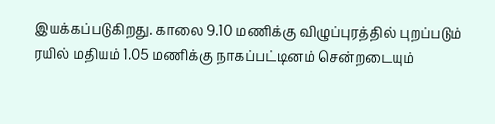இயக்கப்படுகிறது. காலை 9.10 மணிக்கு விழுப்புரத்தில் புறப்படும் ரயில் மதியம் 1.05 மணிக்கு நாகப்பட்டினம் சென்றடையும்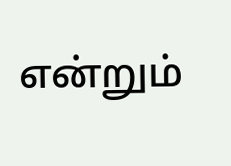என்றும்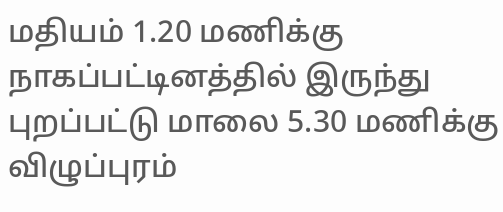மதியம் 1.20 மணிக்கு நாகப்பட்டினத்தில் இருந்து புறப்பட்டு மாலை 5.30 மணிக்கு விழுப்புரம்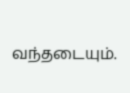வந்தடையும்.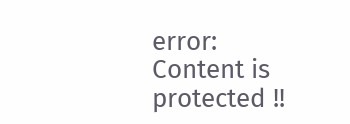error: Content is protected !!